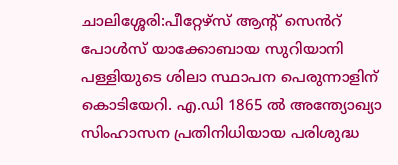ചാലിശ്ശേരി:പീറ്റേഴ്സ് ആന്റ് സെൻറ് പോൾസ് യാക്കോബായ സുറിയാനി പള്ളിയുടെ ശിലാ സ്ഥാപന പെരുന്നാളിന് കൊടിയേറി. എ.ഡി 1865 ൽ അന്ത്യോഖ്യാ സിംഹാസന പ്രതിനിധിയായ പരിശുദ്ധ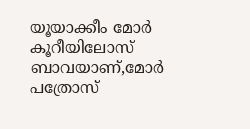യൂയാക്കീം മോർ കൂറീയിലോസ് ബാവയാണ്,മോർ പത്രോസ്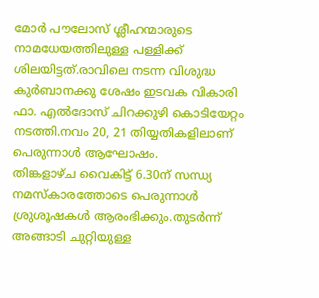മോർ പൗലോസ് ശ്ലീഹന്മാരുടെ നാമധേയത്തിലുള്ള പള്ളിക്ക് ശിലയിട്ടത്.രാവിലെ നടന്ന വിശുദ്ധ കുർബാനക്കു ശേഷം ഇടവക വികാരി ഫാ. എൽദോസ് ചിറക്കുഴി കൊടിയേറ്റം നടത്തി.നവം 20, 21 തിയ്യതികളിലാണ് പെരുന്നാൾ ആഘോഷം.
തിങ്കളാഴ്ച വൈകിട്ട് 6.30ന് സന്ധ്യ നമസ്കാരത്തോടെ പെരുന്നാൾ ശ്രുശൂഷകൾ ആരംഭിക്കും.തുടർന്ന് അങ്ങാടി ചുറ്റിയുള്ള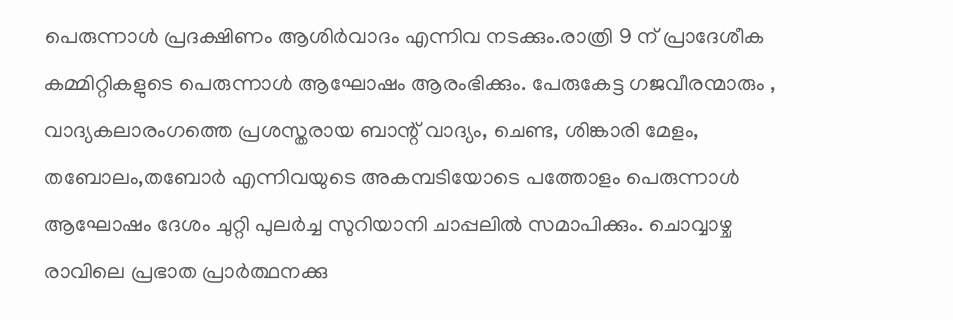പെരുന്നാൾ പ്രദക്ഷിണം ആശിർവാദം എന്നിവ നടക്കും.രാത്രി 9 ന് പ്രാദേശീക കമ്മിറ്റികളുടെ പെരുന്നാൾ ആഘോഷം ആരംഭിക്കും. പേരുകേട്ട ഗജവീരന്മാരും , വാദ്യകലാരംഗത്തെ പ്രശസ്തരായ ബാന്റ് വാദ്യം, ചെണ്ട, ശിങ്കാരി മേളം, തബോലം,തബോർ എന്നിവയുടെ അകമ്പടിയോടെ പത്തോളം പെരുന്നാൾ ആഘോഷം ദേശം ചുറ്റി പുലർച്ച സുറിയാനി ചാപ്പലിൽ സമാപിക്കും. ചൊവ്വാഴ്ച രാവിലെ പ്രഭാത പ്രാർത്ഥനക്കു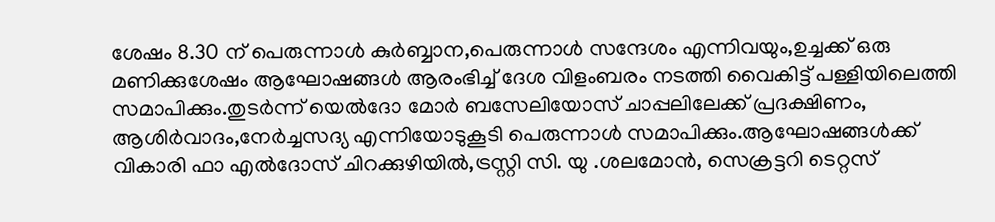ശേഷം 8.30 ന് പെരുന്നാൾ കുർബ്ബാന,പെരുന്നാൾ സന്ദേശം എന്നിവയും,ഉച്ചക്ക് ഒരു മണിക്കുശേഷം ആഘോഷങ്ങൾ ആരംഭിച്ച് ദേശ വിളംബരം നടത്തി വൈകിട്ട് പള്ളിയിലെത്തി സമാപിക്കും.തുടർന്ന് യെൽദോ മോർ ബസേലിയോസ് ചാപ്പലിലേക്ക് പ്രദക്ഷിണം, ആശിർവാദം,നേർച്ചസദ്യ എന്നിയോടുകൂടി പെരുന്നാൾ സമാപിക്കും.ആഘോഷങ്ങൾക്ക് വികാരി ഫാ എൽദോസ് ചിറക്കുഴിയിൽ,ട്രസ്റ്റി സി. യു .ശലമോൻ, സെക്രട്ടറി ടെറ്റസ്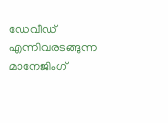ഡേവീഡ് എന്നിവരടങ്ങുന്ന മാനേജിംഗ്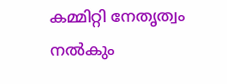കമ്മിറ്റി നേതൃത്വം നൽകും